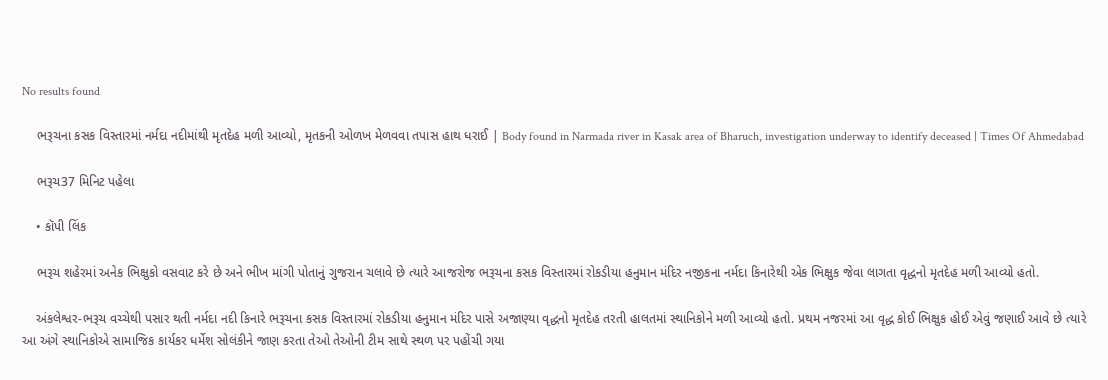No results found

    ભરૂચના કસક વિસ્તારમાં નર્મદા નદીમાંથી મૃતદેહ મળી આવ્યો, મૃતકની ઓળખ મેળવવા તપાસ હાથ ધરાઈ | Body found in Narmada river in Kasak area of Bharuch, investigation underway to identify deceased | Times Of Ahmedabad

    ભરૂચ37 મિનિટ પહેલા

    • કૉપી લિંક

    ભરૂચ શહેરમાં અનેક ભિક્ષુકો વસવાટ કરે છે અને ભીખ માંગી પોતાનું ગુજરાન ચલાવે છે ત્યારે આજરોજ ભરૂચના કસક વિસ્તારમાં રોકડીયા હનુમાન મંદિર નજીકના નર્મદા કિનારેથી એક ભિક્ષુક જેવા લાગતા વૃદ્ધનો મૃતદેહ મળી આવ્યો હતો.

    અંકલેશ્વર-ભરૂચ વચ્ચેથી પસાર થતી નર્મદા નદી કિનારે ભરૂચના કસક વિસ્તારમાં રોકડીયા હનુમાન મંદિર પાસે અજાણ્યા વૃદ્ધનો મૃતદેહ તરતી હાલતમાં સ્થાનિકોને મળી આવ્યો હતો. પ્રથમ નજરમાં આ વૃદ્ધ કોઈ ભિક્ષુક હોઈ એવું જણાઈ આવે છે ત્યારે આ અંગે સ્થાનિકોએ સામાજિક કાર્યકર ધર્મેશ સોલંકીને જાણ કરતા તેઓ તેઓની ટીમ સાથે સ્થળ પર પહોંચી ગયા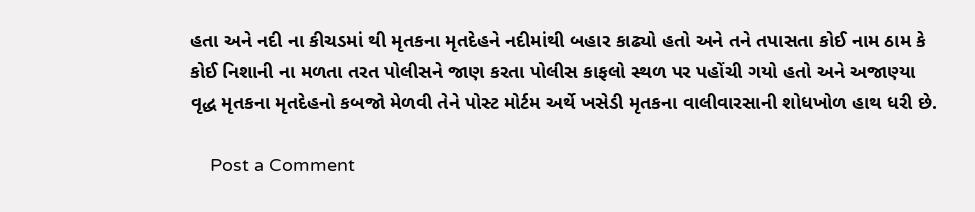હતા અને નદી ના કીચડમાં થી મૃતકના મૃતદેહને નદીમાંથી બહાર કાઢ્યો હતો અને તને તપાસતા કોઈ નામ ઠામ કે કોઈ નિશાની ના મળતા તરત પોલીસને જાણ કરતા પોલીસ કાફલો સ્થળ પર પહોંચી ગયો હતો અને અજાણ્યા વૃદ્ધ મૃતકના મૃતદેહનો કબજો મેળવી તેને પોસ્ટ મોર્ટમ અર્થે ખસેડી મૃતકના વાલીવારસાની શોધખોળ હાથ ધરી છે.

    Post a Comment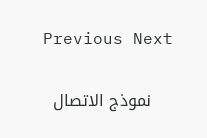Previous Next

    نموذج الاتصال